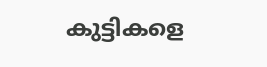കുട്ടികളെ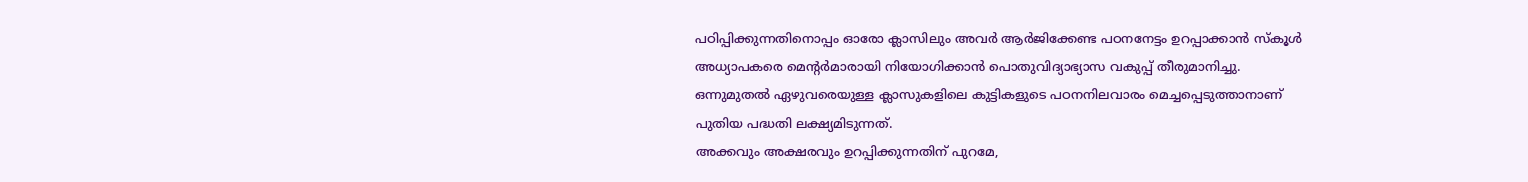പഠിപ്പിക്കുന്നതിനൊപ്പം ഓരോ ക്ലാസിലും അവർ ആർജിക്കേണ്ട പഠനനേട്ടം ഉറപ്പാക്കാൻ സ്കൂൾ അധ്യാപകരെ മെന്റർമാരായി നിയോഗിക്കാൻ പൊതുവിദ്യാഭ്യാസ വകുപ്പ് തീരുമാനിച്ചു. ഒന്നുമുതൽ ഏഴുവരെയുള്ള ക്ലാസുകളിലെ കുട്ടികളുടെ പഠനനിലവാരം മെച്ചപ്പെടുത്താനാണ് പുതിയ പദ്ധതി ലക്ഷ്യമിടുന്നത്.
അക്കവും അക്ഷരവും ഉറപ്പിക്കുന്നതിന് പുറമേ,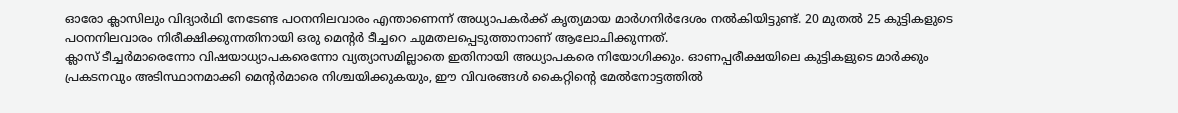ഓരോ ക്ലാസിലും വിദ്യാർഥി നേടേണ്ട പഠനനിലവാരം എന്താണെന്ന് അധ്യാപകർക്ക് കൃത്യമായ മാർഗനിർദേശം നൽകിയിട്ടുണ്ട്. 20 മുതൽ 25 കുട്ടികളുടെ പഠനനിലവാരം നിരീക്ഷിക്കുന്നതിനായി ഒരു മെന്റർ ടീച്ചറെ ചുമതലപ്പെടുത്താനാണ് ആലോചിക്കുന്നത്.
ക്ലാസ് ടീച്ചർമാരെന്നോ വിഷയാധ്യാപകരെന്നോ വ്യത്യാസമില്ലാതെ ഇതിനായി അധ്യാപകരെ നിയോഗിക്കും. ഓണപ്പരീക്ഷയിലെ കുട്ടികളുടെ മാർക്കും പ്രകടനവും അടിസ്ഥാനമാക്കി മെന്റർമാരെ നിശ്ചയിക്കുകയും, ഈ വിവരങ്ങൾ കൈറ്റിന്റെ മേൽനോട്ടത്തിൽ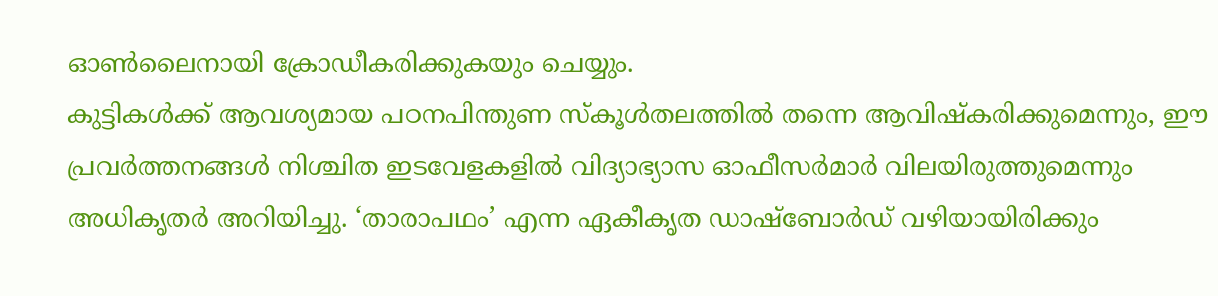ഓൺലൈനായി ക്രോഡീകരിക്കുകയും ചെയ്യും.
കുട്ടികൾക്ക് ആവശ്യമായ പഠനപിന്തുണ സ്കൂൾതലത്തിൽ തന്നെ ആവിഷ്കരിക്കുമെന്നും, ഈ പ്രവർത്തനങ്ങൾ നിശ്ചിത ഇടവേളകളിൽ വിദ്യാഭ്യാസ ഓഫീസർമാർ വിലയിരുത്തുമെന്നും അധികൃതർ അറിയിച്ചു. ‘താരാപഥം’ എന്ന ഏകീകൃത ഡാഷ്ബോർഡ് വഴിയായിരിക്കും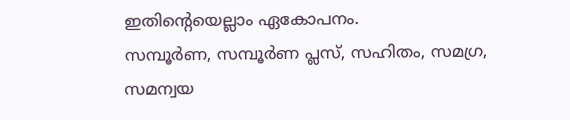ഇതിന്റെയെല്ലാം ഏകോപനം.
സമ്പൂർണ, സമ്പൂർണ പ്ലസ്, സഹിതം, സമഗ്ര, സമന്വയ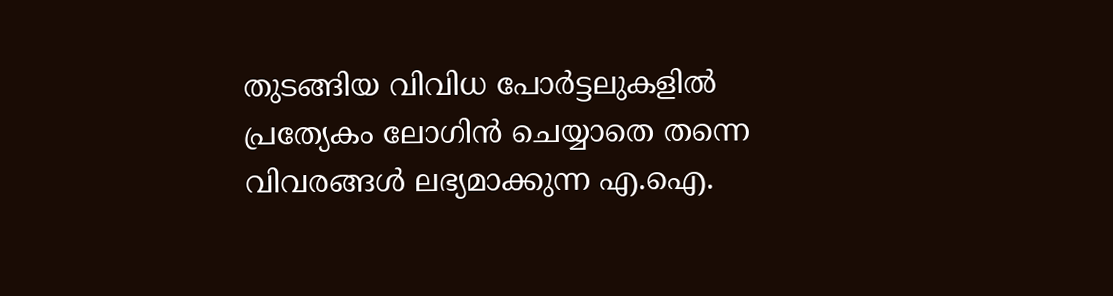തുടങ്ങിയ വിവിധ പോർട്ടലുകളിൽ പ്രത്യേകം ലോഗിൻ ചെയ്യാതെ തന്നെ വിവരങ്ങൾ ലഭ്യമാക്കുന്ന എ.ഐ.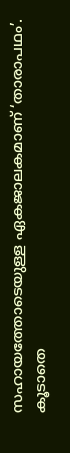സഹായത്തോടെയുള്ള ഏകജാലകമാണ് ‘താരാപഥം’.
കൂടാതെ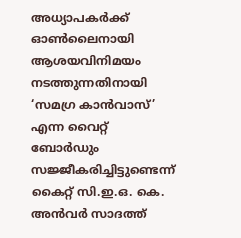അധ്യാപകർക്ക് ഓൺലൈനായി ആശയവിനിമയം നടത്തുന്നതിനായി ‘സമഗ്ര കാൻവാസ്’ എന്ന വൈറ്റ് ബോർഡും സജ്ജീകരിച്ചിട്ടുണ്ടെന്ന് കൈറ്റ് സി.ഇ.ഒ. കെ. അൻവർ സാദത്ത്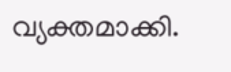വ്യക്തമാക്കി.